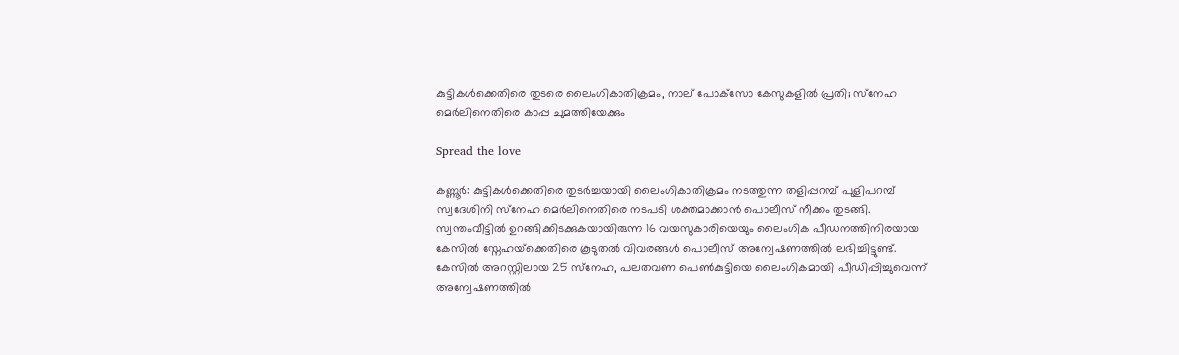കുട്ടികള്‍ക്കെതിരെ തുടരെ ലൈംഗികാതിക്രമം, നാല് പോക്‌സോ കേസുകളില്‍ പ്രതി; സ്‌നേഹ മെര്‍ലിനെതിരെ കാപ്പ ചുമത്തിയേക്കും

Spread the love

കണ്ണൂര്‍: കുട്ടികള്‍ക്കെതിരെ തുടര്‍ച്ചയായി ലൈംഗികാതിക്രമം നടത്തുന്ന തളിപ്പറമ്പ് പുളിപറമ്പ് സ്വദേശിനി സ്‌നേഹ മെര്‍ലിനെതിരെ നടപടി ശക്തമാക്കാന്‍ പൊലീസ് നീക്കം തുടങ്ങി. സ്വന്തംവീട്ടില്‍ ഉറങ്ങിക്കിടക്കുകയായിരുന്ന 16 വയസുകാരിയെയും ലൈംഗിക പീഡനത്തിനിരയായ കേസില്‍ സ്നേഹയ്‌ക്കെതിരെ കൂടുതല്‍ വിവരങ്ങള്‍ പൊലീസ് അന്വേഷണത്തില്‍ ലഭിച്ചിട്ടുണ്ട്. കേസില്‍ അറസ്റ്റിലായ 25 സ്‌നേഹ, പലതവണ പെണ്‍കുട്ടിയെ ലൈംഗികമായി പീഡിപ്പിച്ചുവെന്ന് അന്വേഷണത്തില്‍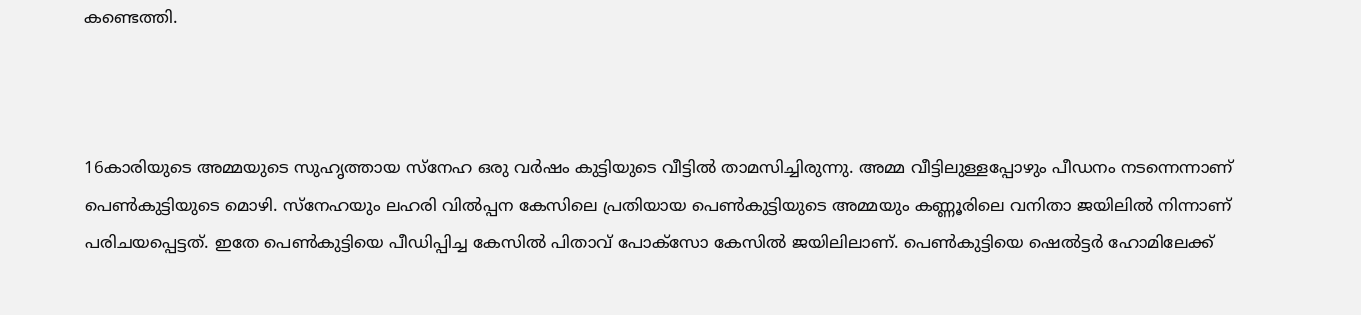കണ്ടെത്തി.



16കാരിയുടെ അമ്മയുടെ സുഹൃത്തായ സ്‌നേഹ ഒരു വര്‍ഷം കുട്ടിയുടെ വീട്ടില്‍ താമസിച്ചിരുന്നു. അമ്മ വീട്ടിലുള്ളപ്പോഴും പീഡനം നടന്നെന്നാണ് പെണ്‍കുട്ടിയുടെ മൊഴി. സ്‌നേഹയും ലഹരി വില്‍പ്പന കേസിലെ പ്രതിയായ പെണ്‍കുട്ടിയുടെ അമ്മയും കണ്ണൂരിലെ വനിതാ ജയിലില്‍ നിന്നാണ് പരിചയപ്പെട്ടത്. ഇതേ പെണ്‍കുട്ടിയെ പീഡിപ്പിച്ച കേസില്‍ പിതാവ് പോക്‌സോ കേസില്‍ ജയിലിലാണ്. പെണ്‍കുട്ടിയെ ഷെല്‍ട്ടര്‍ ഹോമിലേക്ക്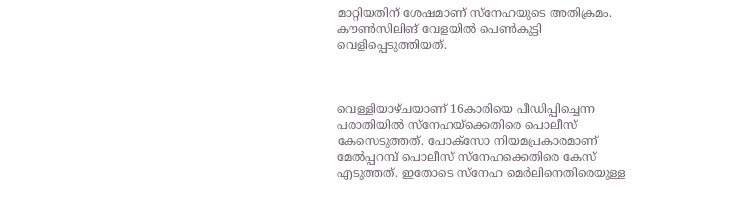മാറ്റിയതിന് ശേഷമാണ് സ്‌നേഹയുടെ അതിക്രമം. കൗണ്‍സിലിങ് വേളയില്‍ പെണ്‍കുട്ടി വെളിപ്പെടുത്തിയത്.



വെള്ളിയാഴ്ചയാണ് 16കാരിയെ പീഡിപ്പിച്ചെന്ന പരാതിയില്‍ സ്നേഹയ്‌ക്കെതിരെ പൊലീസ് കേസെടുത്തത്. പോക്‌സോ നിയമപ്രകാരമാണ് മേല്‍പ്പറമ്പ് പൊലീസ് സ്‌നേഹക്കെതിരെ കേസ് എടുത്തത്. ഇതോടെ സ്‌നേഹ മെര്‍ലിനെതിരെയുള്ള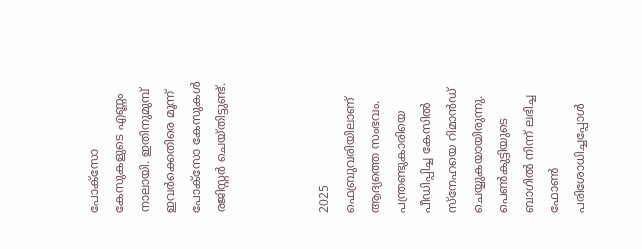പോക്‌സോ കേസുകളുടെ എണ്ണം നാലായി. ഇതിനുമുമ്പ് ഇവര്‍ക്കെതിരെ മൂന്ന് പോക്‌സോ കേസുകള്‍ രജിസ്റ്റര്‍ ചെയ്തിട്ടുണ്ട്.



2025 ഫെബ്രുവരിയിലാണ് ആദ്യത്തെ സംഭവം. പന്ത്രണ്ടുകാരിയെ പീഡിപ്പിച്ച കേസില്‍ സ്‌നേഹയെ റിമാന്‍ഡ് ചെയ്യുകയായിരുന്നു. പെണ്‍കുട്ടിയുടെ ബാഗില്‍ നിന്ന് ലഭിച്ച ഫോണ്‍ പരിശോധിച്ചപ്പോള്‍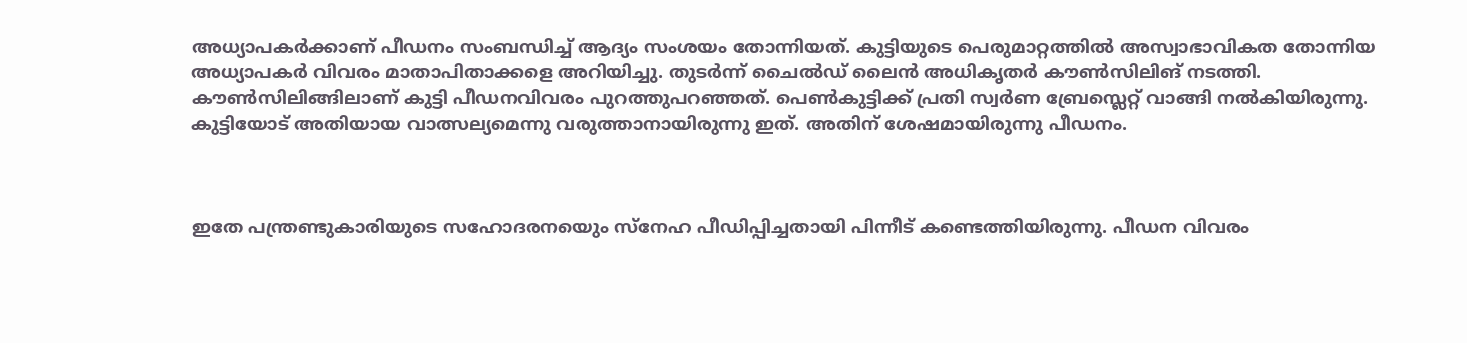അധ്യാപകര്‍ക്കാണ് പീഡനം സംബന്ധിച്ച് ആദ്യം സംശയം തോന്നിയത്. കുട്ടിയുടെ പെരുമാറ്റത്തില്‍ അസ്വാഭാവികത തോന്നിയ അധ്യാപകര്‍ വിവരം മാതാപിതാക്കളെ അറിയിച്ചു. തുടര്‍ന്ന് ചൈല്‍ഡ് ലൈന്‍ അധികൃതര്‍ കൗണ്‍സിലിങ് നടത്തി. കൗണ്‍സിലിങ്ങിലാണ് കുട്ടി പീഡനവിവരം പുറത്തുപറഞ്ഞത്. പെണ്‍കുട്ടിക്ക് പ്രതി സ്വര്‍ണ ബ്രേസ്ലെറ്റ് വാങ്ങി നല്‍കിയിരുന്നു. കുട്ടിയോട് അതിയായ വാത്സല്യമെന്നു വരുത്താനായിരുന്നു ഇത്. അതിന് ശേഷമായിരുന്നു പീഡനം.



ഇതേ പന്ത്രണ്ടുകാരിയുടെ സഹോദരനയെും സ്നേഹ പീഡിപ്പിച്ചതായി പിന്നീട് കണ്ടെത്തിയിരുന്നു. പീഡന വിവരം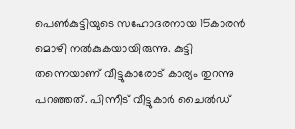പെണ്‍കുട്ടിയുടെ സഹോദരനായ 15കാരന്‍ മൊഴി നല്‍കുകയായിരുന്നു. കുട്ടി തന്നെയാണ് വീട്ടുകാരോട് കാര്യം തുറന്നു പറഞ്ഞത്. പിന്നീട് വീട്ടുകാര്‍ ചൈല്‍ഡ്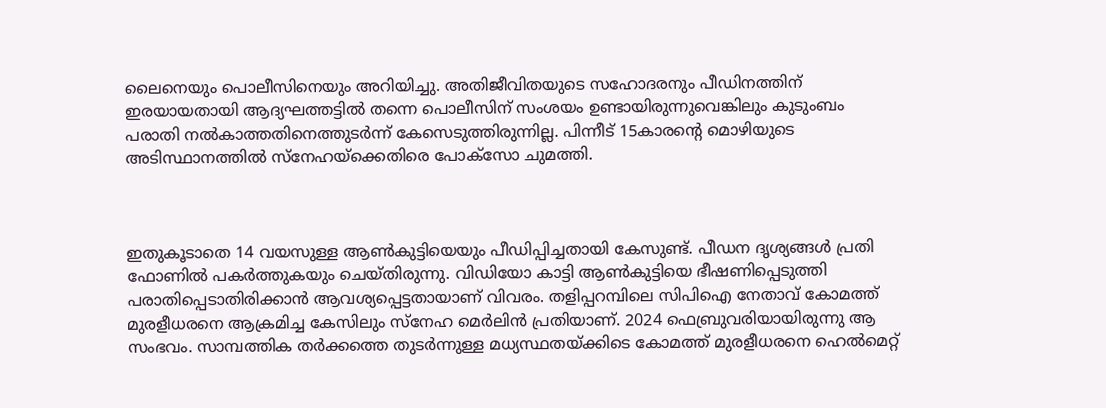ലൈനെയും പൊലീസിനെയും അറിയിച്ചു. അതിജീവിതയുടെ സഹോദരനും പീഡിനത്തിന് ഇരയായതായി ആദ്യഘത്തട്ടില്‍ തന്നെ പൊലീസിന് സംശയം ഉണ്ടായിരുന്നുവെങ്കിലും കുടുംബം പരാതി നല്‍കാത്തതിനെത്തുടര്‍ന്ന് കേസെടുത്തിരുന്നില്ല. പിന്നീട് 15കാരന്റെ മൊഴിയുടെ അടിസ്ഥാനത്തില്‍ സ്‌നേഹയ്‌ക്കെതിരെ പോക്‌സോ ചുമത്തി.



ഇതുകൂടാതെ 14 വയസുള്ള ആണ്‍കുട്ടിയെയും പീഡിപ്പിച്ചതായി കേസുണ്ട്. പീഡന ദൃശ്യങ്ങള്‍ പ്രതി ഫോണില്‍ പകര്‍ത്തുകയും ചെയ്തിരുന്നു. വിഡിയോ കാട്ടി ആണ്‍കുട്ടിയെ ഭീഷണിപ്പെടുത്തി പരാതിപ്പെടാതിരിക്കാന്‍ ആവശ്യപ്പെട്ടതായാണ് വിവരം. തളിപ്പറമ്പിലെ സിപിഐ നേതാവ് കോമത്ത് മുരളീധരനെ ആക്രമിച്ച കേസിലും സ്നേഹ മെര്‍ലിന്‍ പ്രതിയാണ്. 2024 ഫെബ്രുവരിയായിരുന്നു ആ സംഭവം. സാമ്പത്തിക തര്‍ക്കത്തെ തുടര്‍ന്നുള്ള മധ്യസ്ഥതയ്ക്കിടെ കോമത്ത് മുരളീധരനെ ഹെല്‍മെറ്റ്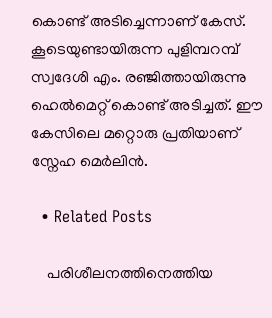കൊണ്ട് അടിച്ചെന്നാണ് കേസ്. കൂടെയുണ്ടായിരുന്ന പുളിമ്പറമ്പ് സ്വദേശി എം. രഞ്ജിത്തായിരുന്നു ഹെല്‍മെറ്റ് കൊണ്ട് അടിച്ചത്. ഈ കേസിലെ മറ്റൊരു പ്രതിയാണ് സ്നേഹ മെര്‍ലിന്‍.

  • Related Posts

    പരിശീലനത്തിനെത്തിയ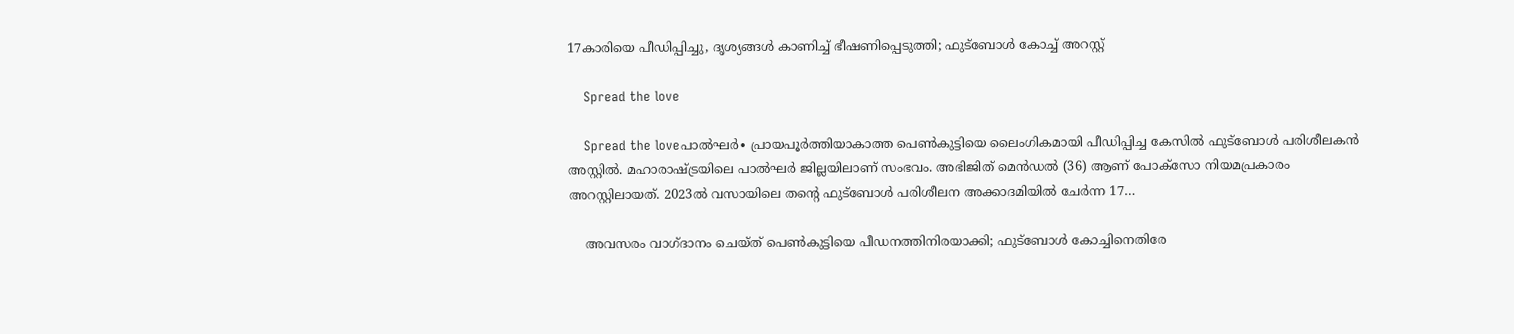17കാരിയെ പീഡിപ്പിച്ചു, ദൃശ്യങ്ങൾ കാണിച്ച് ഭീഷണിപ്പെടുത്തി; ഫുട്ബോൾ കോച്ച് അറസ്റ്റ്

    Spread the love

    Spread the loveപാൽഘർ∙ പ്രായപൂർത്തിയാകാത്ത പെൺകുട്ടിയെ ലൈംഗികമായി പീഡിപ്പിച്ച കേസിൽ ഫുട്ബോൾ പരിശീലകൻ അസ്റ്റിൽ. മഹാരാഷ്ട്രയിലെ പാൽഘർ ജില്ലയിലാണ് സംഭവം. അഭിജിത് മെൻഡൽ (36) ആണ് പോക്സോ നിയമപ്രകാരം അറസ്റ്റിലായത്. 2023ൽ വസായിലെ തന്റെ ഫുട്ബോൾ പരിശീലന അക്കാദമിയിൽ ചേർന്ന 17…

    അവസരം വാഗ്ദാനം ചെയ്ത് പെൺകുട്ടിയെ പീഡനത്തിനിരയാക്കി; ഫുട്ബോൾ കോച്ചിനെതിരേ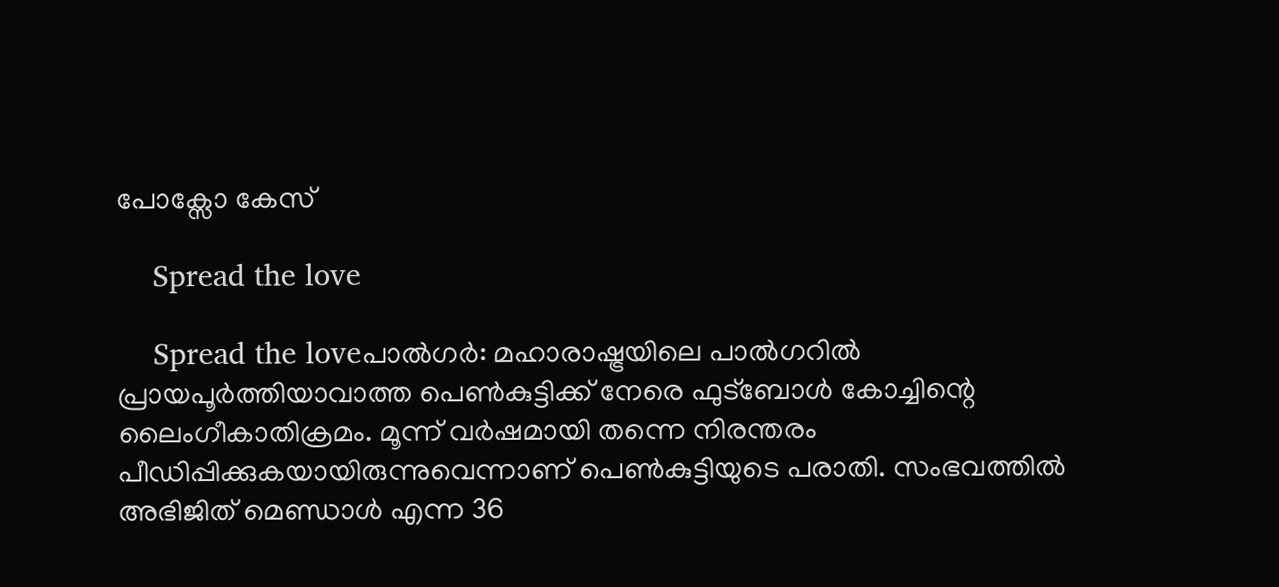പോക്സോ കേസ്

    Spread the love

    Spread the loveപാൽഗർ: മഹാരാഷ്ട്രയിലെ പാൽഗറിൽ പ്രായപൂർത്തിയാവാത്ത പെൺകുട്ടിക്ക് നേരെ ഫുട്‌ബോൾ കോച്ചിന്റെ ലൈംഗീകാതിക്രമം. മൂന്ന് വർഷമായി തന്നെ നിരന്തരം പീഡിപ്പിക്കുകയായിരുന്നുവെന്നാണ് പെൺകുട്ടിയുടെ പരാതി. സംഭവത്തിൽ അഭിജിത് മെണ്ഡാൾ എന്ന 36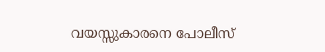വയസ്സുകാരനെ പോലീസ്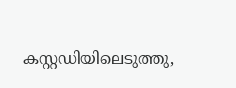കസ്റ്റഡിയിലെടുത്തു,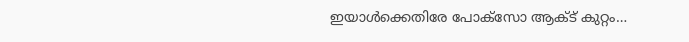ഇയാൾക്കെതിരേ പോക്‌സോ ആക്ട് കുറ്റം…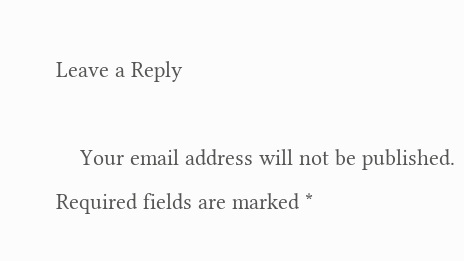Leave a Reply

    Your email address will not be published. Required fields are marked *